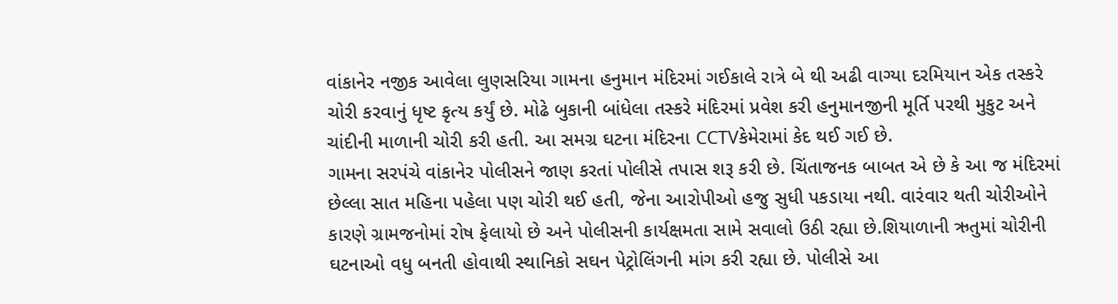વાંકાનેર નજીક આવેલા લુણસરિયા ગામના હનુમાન મંદિરમાં ગઈકાલે રાત્રે બે થી અઢી વાગ્યા દરમિયાન એક તસ્કરે ચોરી કરવાનું ધૃષ્ટ કૃત્ય કર્યું છે. મોઢે બુકાની બાંધેલા તસ્કરે મંદિરમાં પ્રવેશ કરી હનુમાનજીની મૂર્તિ પરથી મુકુટ અને ચાંદીની માળાની ચોરી કરી હતી. આ સમગ્ર ઘટના મંદિરના CCTVકેમેરામાં કેદ થઈ ગઈ છે.
ગામના સરપંચે વાંકાનેર પોલીસને જાણ કરતાં પોલીસે તપાસ શરૂ કરી છે. ચિંતાજનક બાબત એ છે કે આ જ મંદિરમાં છેલ્લા સાત મહિના પહેલા પણ ચોરી થઈ હતી, જેના આરોપીઓ હજુ સુધી પકડાયા નથી. વારંવાર થતી ચોરીઓને કારણે ગ્રામજનોમાં રોષ ફેલાયો છે અને પોલીસની કાર્યક્ષમતા સામે સવાલો ઉઠી રહ્યા છે.શિયાળાની ઋતુમાં ચોરીની ઘટનાઓ વધુ બનતી હોવાથી સ્થાનિકો સઘન પેટ્રોલિંગની માંગ કરી રહ્યા છે. પોલીસે આ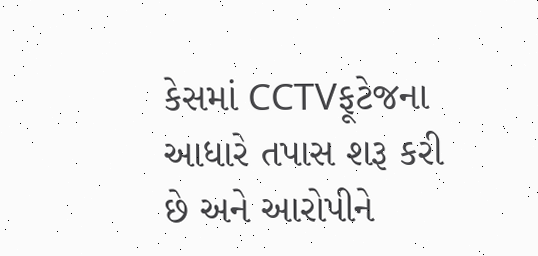કેસમાં CCTVફૂટેજના આધારે તપાસ શરૂ કરી છે અને આરોપીને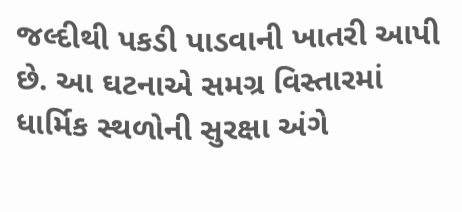જલ્દીથી પકડી પાડવાની ખાતરી આપી છે. આ ઘટનાએ સમગ્ર વિસ્તારમાં ધાર્મિક સ્થળોની સુરક્ષા અંગે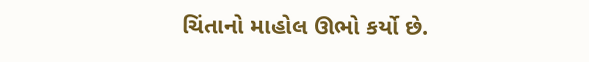ચિંતાનો માહોલ ઊભો કર્યો છે.